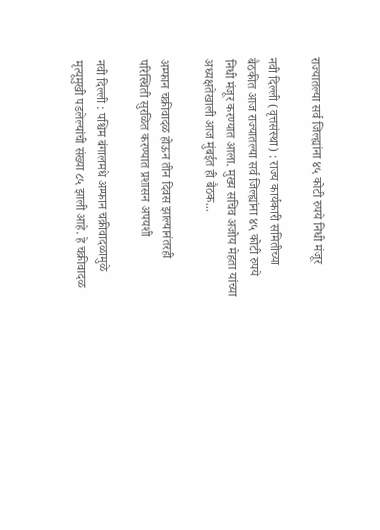राज्यातल्या सर्व जिल्ह्यांना ४५ कोटी रुपये निधी मंजूर

नवी दिल्ली (वृत्तसंस्था) : राज्य कार्यकारी समितीच्या बैठकीत आज राज्यातल्या सर्व जिल्ह्यांना ४५ कोटी रुपये निधी मंजूर करण्यात आला. मुख्य सचिव अजोय मेहता यांच्या अध्यक्षतेखाली आज मुंबईत ही बैठक...

अम्फान चक्रीवादळ होऊन तीन दिवस झाल्यानंतरही परिस्थिती सुरळित करण्यात प्रशासन अपयशी

नवी दिल्ली : पश्चिम बंगालमधे अम्फान चक्रीवादळामुळे मृत्यूमुखी पडलेल्यांची संख्या ८५ झाली आहे. हे चक्रीवादळ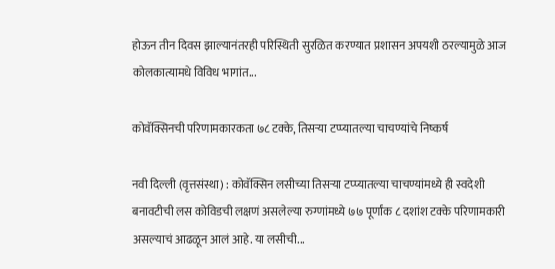होऊन तीन दिवस झाल्यानंतरही परिस्थिती सुरळित करण्यात प्रशासन अपयशी ठरल्यामुळे आज कोलकात्यामधे विविध भागांत...

कोवॅक्सिनची परिणामकारकता ७८ टक्के, तिसऱ्या टप्प्यातल्या चाचण्यांचे निष्कर्ष

नवी दिल्ली (वृत्तसंस्था) : कोवॅक्सिन लसीच्या तिसऱ्या टप्प्यातल्या चाचण्यांमध्ये ही स्वदेशी बनावटीची लस कोविडची लक्षणं असलेल्या रुग्णांमध्ये ७७ पूर्णांक ८ दशांश टक्के परिणामकारी असल्याचं आढळून आलं आहे. या लसीची...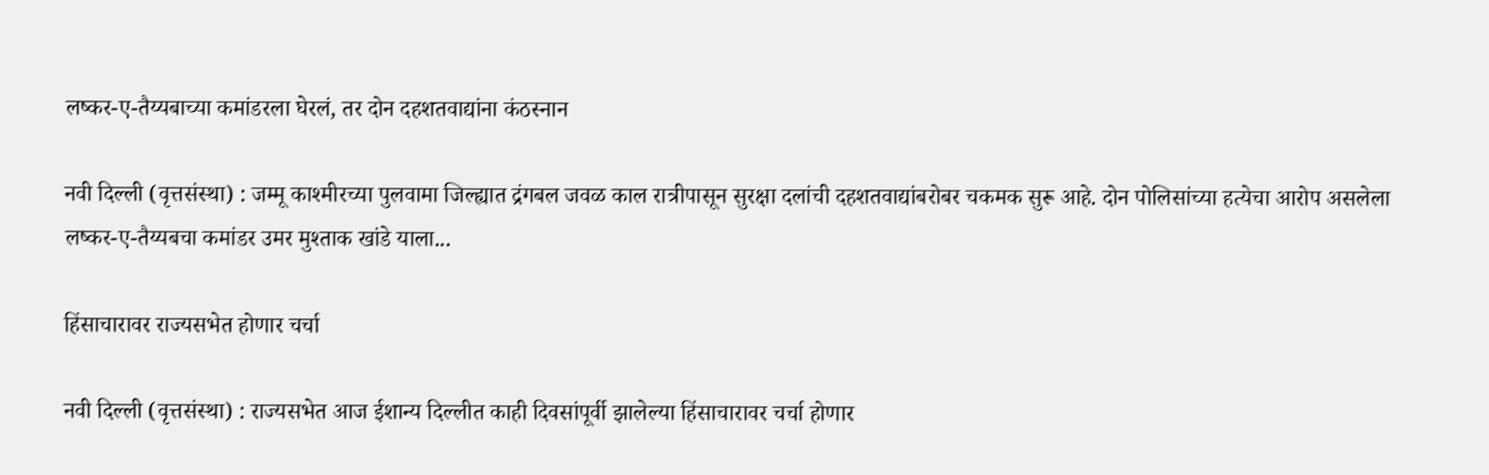लष्कर-ए-तैय्यबाच्या कमांडरला घेरलं, तर दोन दहशतवाद्यांना कंठस्नान

नवी दिल्ली (वृत्तसंस्था) : जम्मू काश्मीरच्या पुलवामा जिल्ह्यात द्रंगबल जवळ काल रात्रीपासून सुरक्षा दलांची दहशतवाद्यांबरोबर चकमक सुरू आहे. दोन पोलिसांच्या हत्येचा आरोप असलेला लष्कर-ए-तैय्यबचा कमांडर उमर मुश्ताक खांडे याला...

हिंसाचारावर राज्यसभेत होणार चर्चा

नवी दिल्ली (वृत्तसंस्था) : राज्यसभेत आज ईशान्य दिल्लीत काही दिवसांपूर्वी झालेल्या हिंसाचारावर चर्चा होणार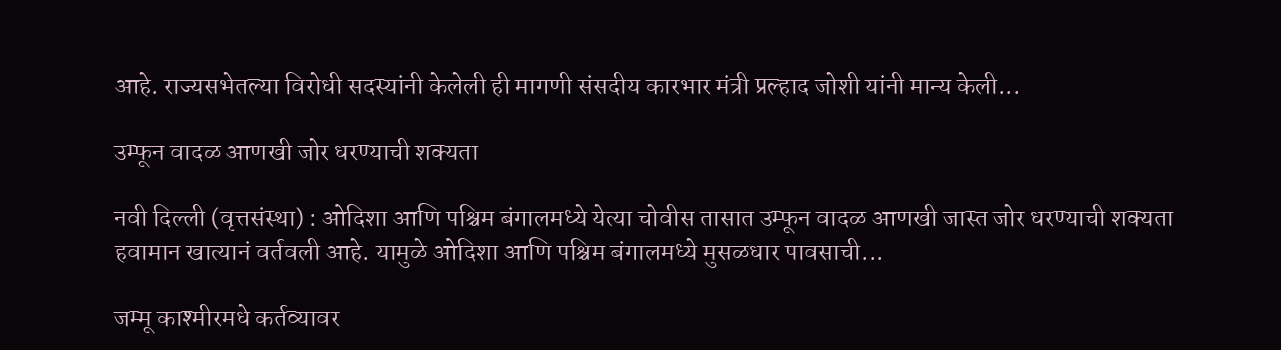आहे. राज्यसभेतल्या विरोधी सदस्यांनी केलेली ही मागणी संसदीय कारभार मंत्री प्रल्हाद जोशी यांनी मान्य केली...

उम्फून वादळ आणखी जोर धरण्याची शक्यता

नवी दिल्ली (वृत्तसंस्था) : ओदिशा आणि पश्चिम बंगालमध्ये येत्या चोवीस तासात उम्फून वादळ आणखी जास्त जोर धरण्याची शक्यता हवामान खात्यानं वर्तवली आहे. यामुळे ओदिशा आणि पश्चिम बंगालमध्ये मुसळधार पावसाची...

जम्मू काश्मीरमधे कर्तव्यावर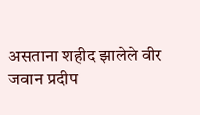असताना शहीद झालेले वीर जवान प्रदीप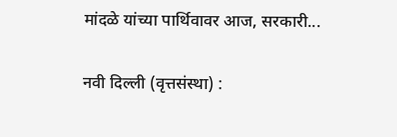मांदळे यांच्या पार्थिवावर आज, सरकारी...

नवी दिल्ली (वृत्तसंस्था) :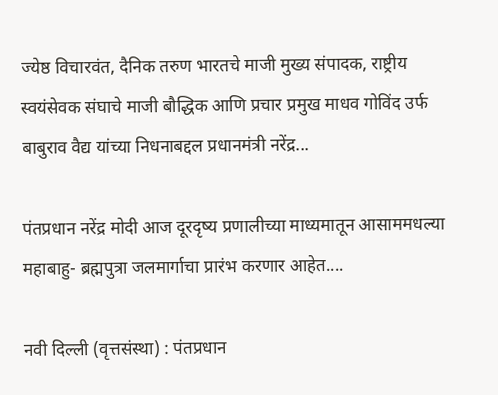ज्येष्ठ विचारवंत, दैनिक तरुण भारतचे माजी मुख्य संपादक, राष्ट्रीय स्वयंसेवक संघाचे माजी बौद्धिक आणि प्रचार प्रमुख माधव गोविंद उर्फ बाबुराव वैद्य यांच्या निधनाबद्दल प्रधानमंत्री नरेंद्र...

पंतप्रधान नरेंद्र मोदी आज दूरदृष्य प्रणालीच्या माध्यमातून आसाममधल्या महाबाहु- ब्रह्मपुत्रा जलमार्गाचा प्रारंभ करणार आहेत....

नवी दिल्ली (वृत्तसंस्था) : पंतप्रधान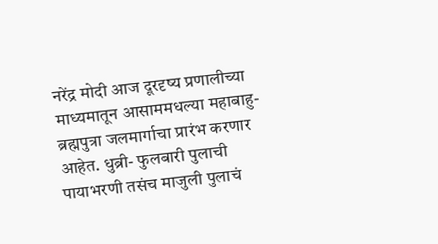नरेंद्र मोदी आज दूरदृष्य प्रणालीच्या माध्यमातून आसाममधल्या महाबाहु- ब्रह्मपुत्रा जलमार्गाचा प्रारंभ करणार आहेत. धुब्री- फुलबारी पुलाची पायाभरणी तसंच माजुली पुलाचं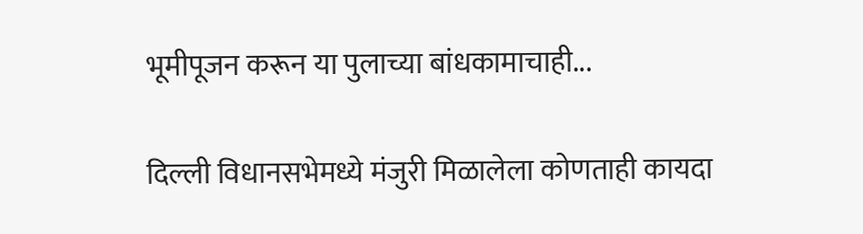भूमीपूजन करून या पुलाच्या बांधकामाचाही...

दिल्ली विधानसभेमध्ये मंजुरी मिळालेला कोणताही कायदा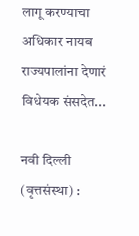लागू करण्याचा अधिकार नायब राज्यपालांना देणारं विधेयक संसदेत...

नवी दिल्ली (वृत्तसंस्था) :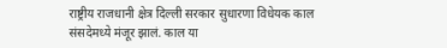राष्ट्रीय राजधानी क्षेत्र दिल्ली सरकार सुधारणा विधेयक काल संसदेमध्ये मंजूर झालं. काल या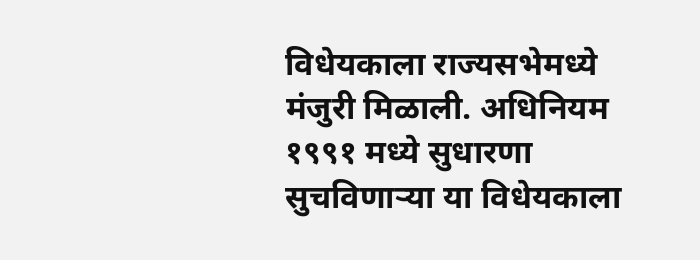विधेयकाला राज्यसभेमध्ये मंजुरी मिळाली. अधिनियम १९९१ मध्ये सुधारणा सुचविणाऱ्या या विधेयकाला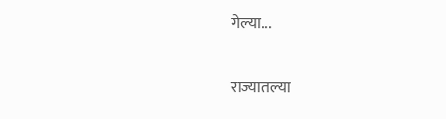गेल्या...

राज्यातल्या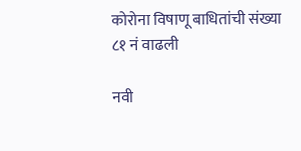कोरोना विषाणू बाधितांची संख्या ८१ नं वाढली

नवी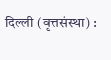दिल्ली (वृत्तसंस्था) :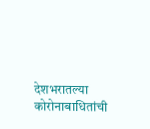देशभरातल्या कोरोनाबाधितांची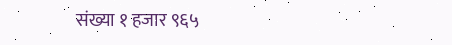संख्या १ हजार ९६५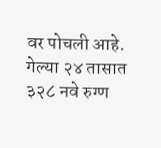वर पोचली आहे. गेल्या २४ तासात ३२८ नवे रुग्ण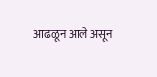आढळून आले असून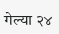गेल्या २४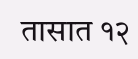तासात १२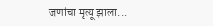जणांचा मृत्यू झाला...